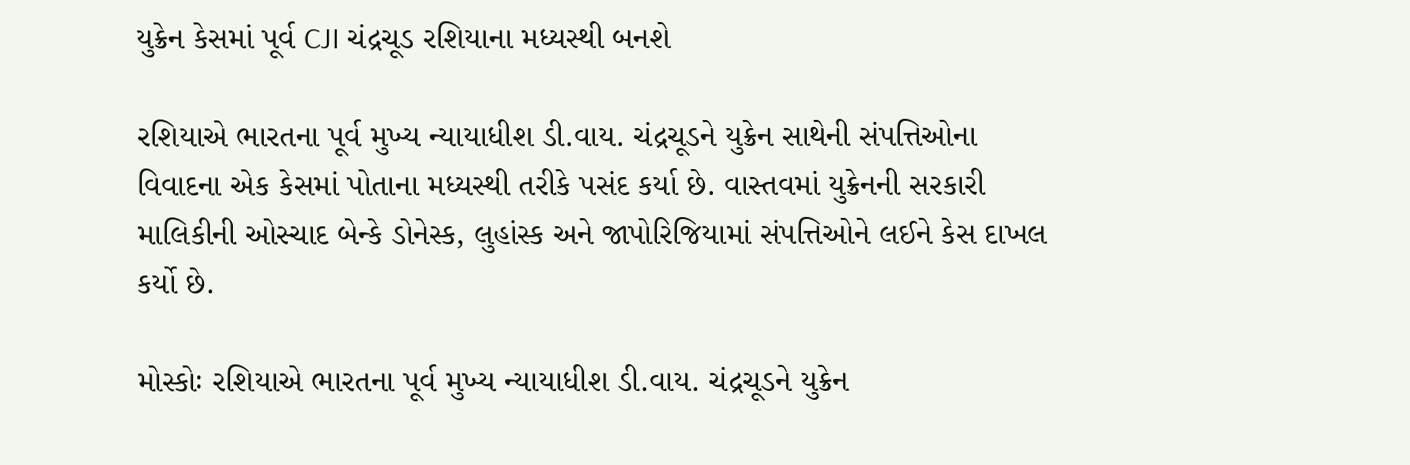યુક્રેન કેસમાં પૂર્વ CJI ચંદ્રચૂડ રશિયાના મધ્યસ્થી બનશે

રશિયાએ ભારતના પૂર્વ મુખ્ય ન્યાયાધીશ ડી.વાય. ચંદ્રચૂડને યુક્રેન સાથેની સંપત્તિઓના વિવાદના એક કેસમાં પોતાના મધ્યસ્થી તરીકે પસંદ કર્યા છે. વાસ્તવમાં યુક્રેનની સરકારી માલિકીની ઓસ્ચાદ બેન્કે ડોનેસ્ક, લુહાંસ્ક અને જાપોરિજિયામાં સંપત્તિઓને લઈને કેસ દાખલ કર્યો છે.

મોસ્કોઃ રશિયાએ ભારતના પૂર્વ મુખ્ય ન્યાયાધીશ ડી.વાય. ચંદ્રચૂડને યુક્રેન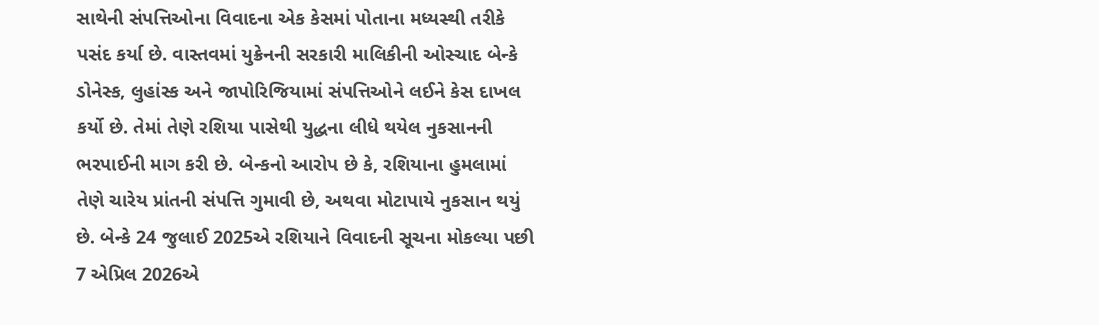સાથેની સંપત્તિઓના વિવાદના એક કેસમાં પોતાના મધ્યસ્થી તરીકે પસંદ કર્યા છે. વાસ્તવમાં યુક્રેનની સરકારી માલિકીની ઓસ્ચાદ બેન્કે ડોનેસ્ક, લુહાંસ્ક અને જાપોરિજિયામાં સંપત્તિઓને લઈને કેસ દાખલ કર્યો છે. તેમાં તેણે રશિયા પાસેથી યુદ્ધના લીધે થયેલ નુકસાનની ભરપાઈની માગ કરી છે. બેન્કનો આરોપ છે કે, રશિયાના હુમલામાં તેણે ચારેય પ્રાંતની સંપત્તિ ગુમાવી છે, અથવા મોટાપાયે નુકસાન થયું છે. બેન્કે 24 જુલાઈ 2025એ રશિયાને વિવાદની સૂચના મોકલ્યા પછી 7 એપ્રિલ 2026એ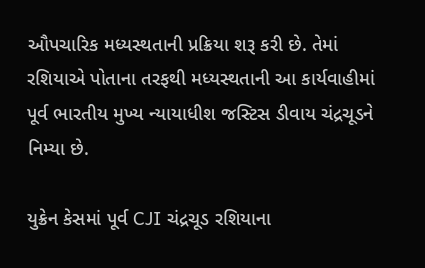ઔપચારિક મધ્યસ્થતાની પ્રક્રિયા શરૂ કરી છે. તેમાં રશિયાએ પોતાના તરફથી મધ્યસ્થતાની આ કાર્યવાહીમાં પૂર્વ ભારતીય મુખ્ય ન્યાયાધીશ જસ્ટિસ ડીવાય ચંદ્રચૂડને નિમ્યા છે.

યુક્રેન કેસમાં પૂર્વ CJI ચંદ્રચૂડ રશિયાના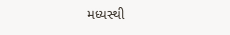મધ્યસ્થી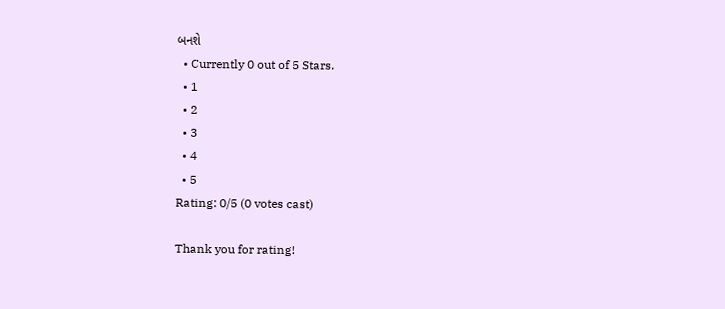બનશે
  • Currently 0 out of 5 Stars.
  • 1
  • 2
  • 3
  • 4
  • 5
Rating: 0/5 (0 votes cast)

Thank you for rating!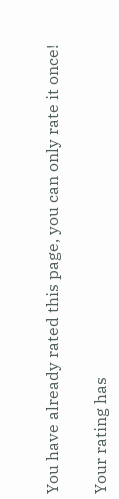You have already rated this page, you can only rate it once!

Your rating has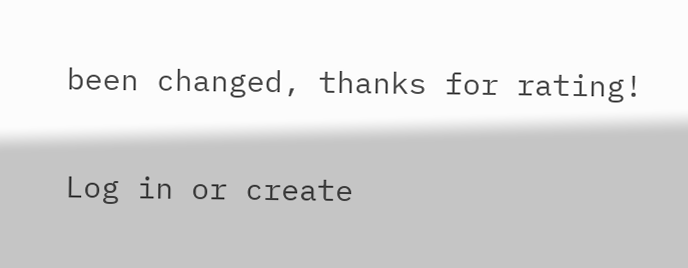been changed, thanks for rating!

Log in or create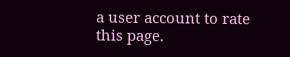a user account to rate this page.